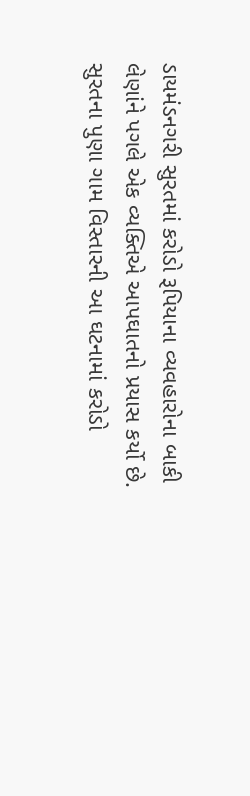ડાયમંડનગરી સુરતમાં કરોડો રૂપિયાના વ્યવહારોના બાકી લેણાંને પગલે એક વ્યક્તિએ આપઘાતનો પ્રયાસ કર્યો છે. સુરતના પુણા ગામ વિસ્તારની આ ઘટનામાં કરોડો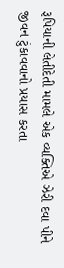રૂપિયાની લેતીદેતી મામલે એક વ્યક્તિએ ઝેરી દવા પીને જીવન ટુંકાવવાનો પ્રયાસ કરતા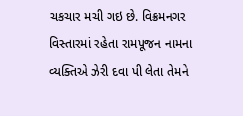ચકચાર મચી ગઇ છે. વિક્રમનગર વિસ્તારમાં રહેતા રામપૂજન નામના વ્યક્તિએ ઝેરી દવા પી લેતા તેમને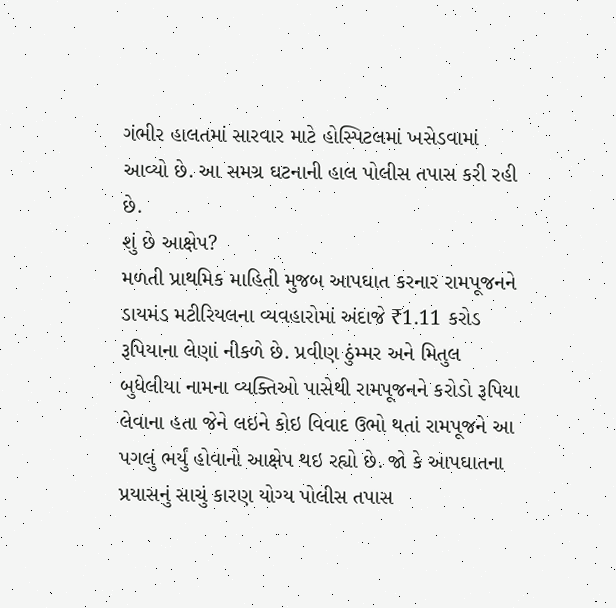ગંભીર હાલતમાં સારવાર માટે હોસ્પિટલમાં ખસેડવામાં આવ્યો છે. આ સમગ્ર ઘટનાની હાલ પોલીસ તપાસ કરી રહી છે.
શું છે આક્ષેપ?
મળતી પ્રાથમિક માહિતી મુજબ આપઘાત કરનાર રામપૂજનને ડાયમંડ મટીરિયલના વ્યવહારોમાં અંદાજે ₹1.11 કરોડ રૂપિયાના લેણાં નીકળે છે. પ્રવીણ ઠુંમ્મર અને મિતુલ બુધેલીયા નામના વ્યક્તિઓ પાસેથી રામપૂજનને કરોડો રૂપિયા લેવાના હતા જેને લઇને કોઇ વિવાદ ઉભો થતાં રામપૂજને આ પગલું ભર્યું હોવાનો આક્ષેપ થઇ રહ્યો છે. જો કે આપઘાતના પ્રયાસનું સાચું કારણ યોગ્ય પોલીસ તપાસ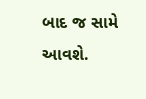બાદ જ સામે આવશે.